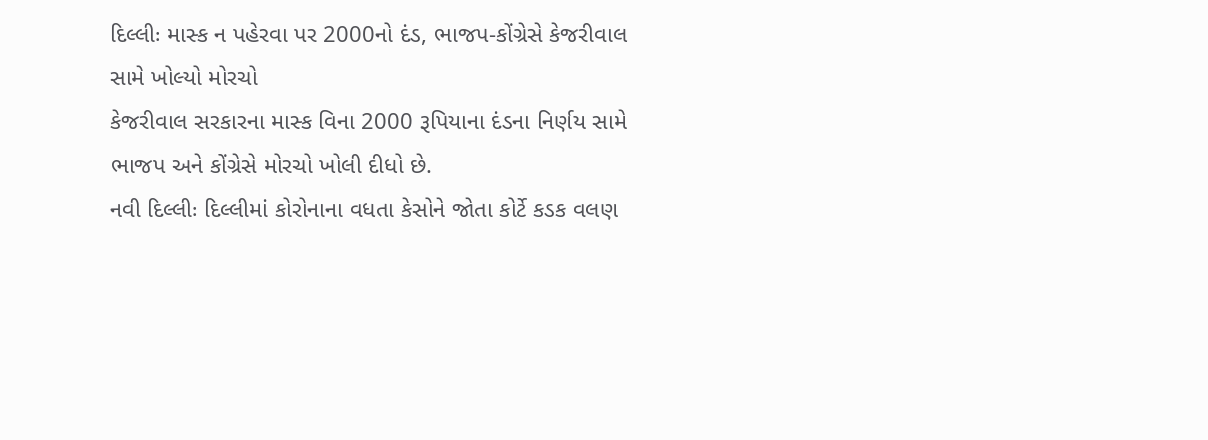દિલ્લીઃ માસ્ક ન પહેરવા પર 2000નો દંડ, ભાજપ-કોંગ્રેસે કેજરીવાલ સામે ખોલ્યો મોરચો
કેજરીવાલ સરકારના માસ્ક વિના 2000 રૂપિયાના દંડના નિર્ણય સામે ભાજપ અને કોંગ્રેસે મોરચો ખોલી દીધો છે.
નવી દિલ્લીઃ દિલ્લીમાં કોરોનાના વધતા કેસોને જોતા કોર્ટે કડક વલણ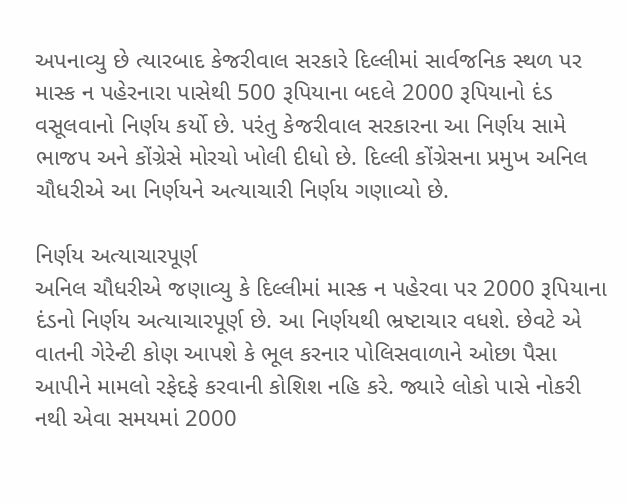અપનાવ્યુ છે ત્યારબાદ કેજરીવાલ સરકારે દિલ્લીમાં સાર્વજનિક સ્થળ પર માસ્ક ન પહેરનારા પાસેથી 500 રૂપિયાના બદલે 2000 રૂપિયાનો દંડ વસૂલવાનો નિર્ણય કર્યો છે. પરંતુ કેજરીવાલ સરકારના આ નિર્ણય સામે ભાજપ અને કોંગ્રેસે મોરચો ખોલી દીધો છે. દિલ્લી કોંગ્રેસના પ્રમુખ અનિલ ચૌધરીએ આ નિર્ણયને અત્યાચારી નિર્ણય ગણાવ્યો છે.

નિર્ણય અત્યાચારપૂર્ણ
અનિલ ચૌધરીએ જણાવ્યુ કે દિલ્લીમાં માસ્ક ન પહેરવા પર 2000 રૂપિયાના દંડનો નિર્ણય અત્યાચારપૂર્ણ છે. આ નિર્ણયથી ભ્રષ્ટાચાર વધશે. છેવટે એ વાતની ગેરેન્ટી કોણ આપશે કે ભૂલ કરનાર પોલિસવાળાને ઓછા પૈસા આપીને મામલો રફેદફે કરવાની કોશિશ નહિ કરે. જ્યારે લોકો પાસે નોકરી નથી એવા સમયમાં 2000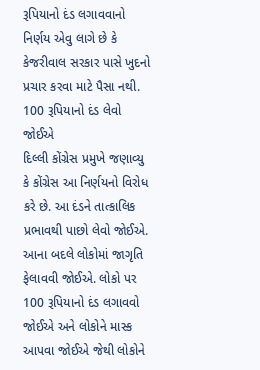રૂપિયાનો દંડ લગાવવાનો નિર્ણય એવુ લાગે છે કે કેજરીવાલ સરકાર પાસે ખુદનો પ્રચાર કરવા માટે પૈસા નથી.
100 રૂપિયાનો દંડ લેવો જોઈએ
દિલ્લી કોંગ્રેસ પ્રમુખે જણાવ્યુ કે કોંગ્રેસ આ નિર્ણયનો વિરોધ કરે છે. આ દંડને તાત્કાલિક પ્રભાવથી પાછો લેવો જોઈએ. આના બદલે લોકોમાં જાગૃતિ ફેલાવવી જોઈએ. લોકો પર 100 રૂપિયાનો દંડ લગાવવો જોઈએ અને લોકોને માસ્ક આપવા જોઈએ જેથી લોકોને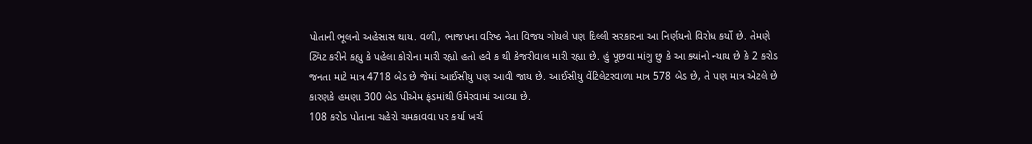પોતાની ભૂલનો અહેસાસ થાય. વળી, ભાજપના વરિષ્ઠ નેતા વિજય ગોયલે પણ દિલ્લી સરકારના આ નિર્ણયનો વિરોધ કર્યો છે. તેમણે ટ્વિટ કરીને કહ્યુ કે પહેલા કોરોના મારી રહ્યો હતો હવે ક થી કેજરીવાલ મારી રહ્યા છે. હું પૂછવા માંગુ છુ કે આ ક્યાંનો ન્યાય છે કે 2 કરોડ જનતા માટે માત્ર 4718 બેડ છે જેમાં આઈસીયુ પણ આવી જાય છે. આઈસીયુ વેંટિલેટરવાળા માત્ર 578 બેડ છે, તે પણ માત્ર એટલે છે કારણકે હમણા 300 બેડ પીએમ ફંડમાંથી ઉમેરવામાં આવ્યા છે.
108 કરોડ પોતાના ચહેરો ચમકાવવા પર કર્યા ખર્ચ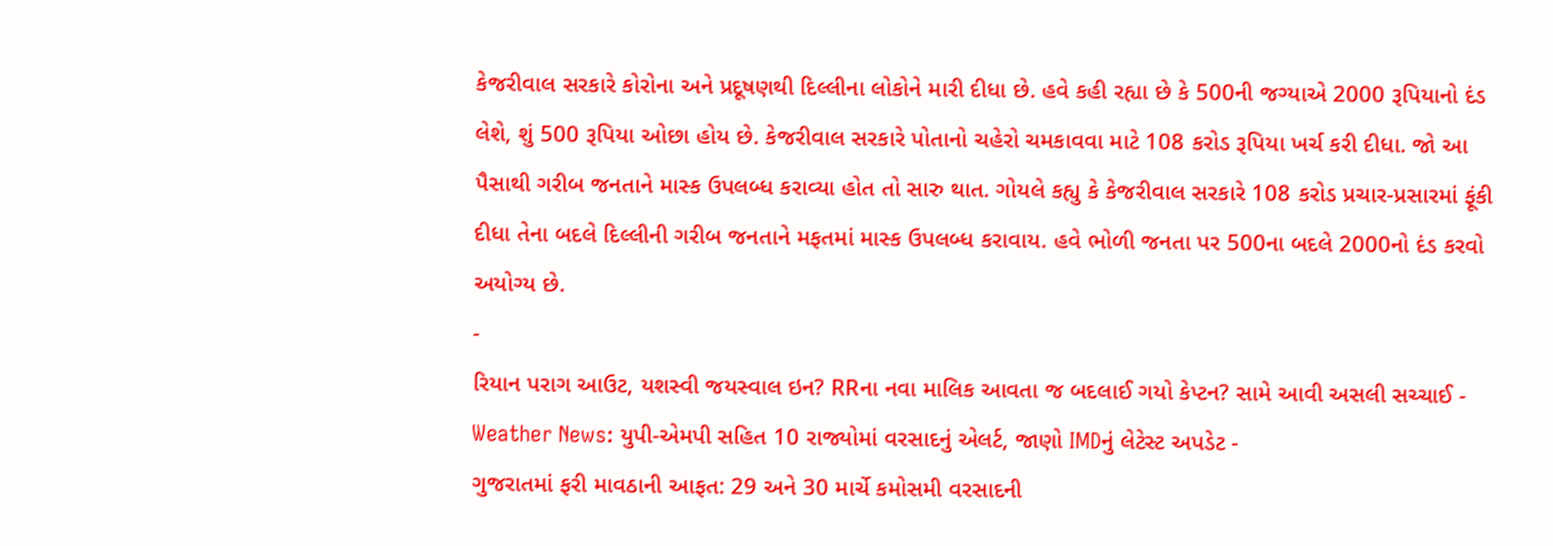કેજરીવાલ સરકારે કોરોના અને પ્રદૂષણથી દિલ્લીના લોકોને મારી દીધા છે. હવે કહી રહ્યા છે કે 500ની જગ્યાએ 2000 રૂપિયાનો દંડ લેશે, શું 500 રૂપિયા ઓછા હોય છે. કેજરીવાલ સરકારે પોતાનો ચહેરો ચમકાવવા માટે 108 કરોડ રૂપિયા ખર્ચ કરી દીધા. જો આ પૈસાથી ગરીબ જનતાને માસ્ક ઉપલબ્ધ કરાવ્યા હોત તો સારુ થાત. ગોયલે કહ્યુ કે કેજરીવાલ સરકારે 108 કરોડ પ્રચાર-પ્રસારમાં ફૂંકી દીધા તેના બદલે દિલ્લીની ગરીબ જનતાને મફતમાં માસ્ક ઉપલબ્ધ કરાવાય. હવે ભોળી જનતા પર 500ના બદલે 2000નો દંડ કરવો અયોગ્ય છે.
-
રિયાન પરાગ આઉટ, યશસ્વી જયસ્વાલ ઇન? RRના નવા માલિક આવતા જ બદલાઈ ગયો કેપ્ટન? સામે આવી અસલી સચ્ચાઈ -
Weather News: યુપી-એમપી સહિત 10 રાજ્યોમાં વરસાદનું એલર્ટ, જાણો IMDનું લેટેસ્ટ અપડેટ -
ગુજરાતમાં ફરી માવઠાની આફત: 29 અને 30 માર્ચે કમોસમી વરસાદની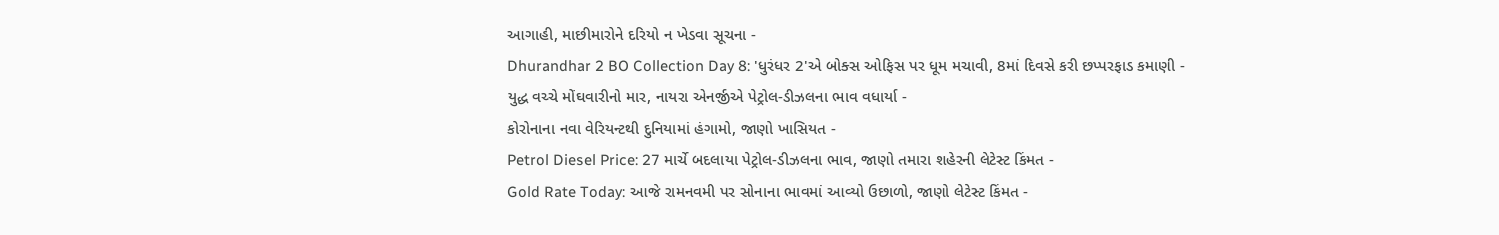આગાહી, માછીમારોને દરિયો ન ખેડવા સૂચના -
Dhurandhar 2 BO Collection Day 8: 'ધુરંધર 2'એ બોક્સ ઓફિસ પર ધૂમ મચાવી, 8માં દિવસે કરી છપ્પરફાડ કમાણી -
યુદ્ધ વચ્ચે મોંઘવારીનો માર, નાયરા એનર્જીએ પેટ્રોલ-ડીઝલના ભાવ વધાર્યા -
કોરોનાના નવા વેરિયન્ટથી દુનિયામાં હંગામો, જાણો ખાસિયત -
Petrol Diesel Price: 27 માર્ચે બદલાયા પેટ્રોલ-ડીઝલના ભાવ, જાણો તમારા શહેરની લેટેસ્ટ કિંમત -
Gold Rate Today: આજે રામનવમી પર સોનાના ભાવમાં આવ્યો ઉછાળો, જાણો લેટેસ્ટ કિંમત -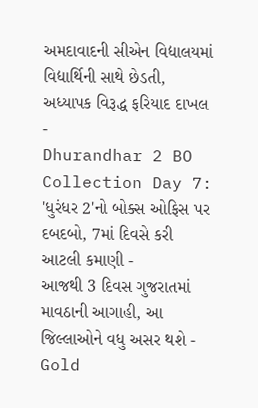અમદાવાદની સીએન વિદ્યાલયમાં વિદ્યાર્થિની સાથે છેડતી, અધ્યાપક વિરૂદ્ધ ફરિયાદ દાખલ -
Dhurandhar 2 BO Collection Day 7: 'ધુરંધર 2'નો બોક્સ ઓફિસ પર દબદબો, 7માં દિવસે કરી આટલી કમાણી -
આજથી 3 દિવસ ગુજરાતમાં માવઠાની આગાહી, આ જિલ્લાઓને વધુ અસર થશે -
Gold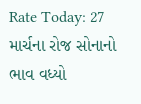Rate Today: 27 માર્ચના રોજ સોનાનો ભાવ વધ્યો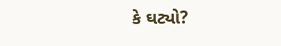કે ઘટ્યો?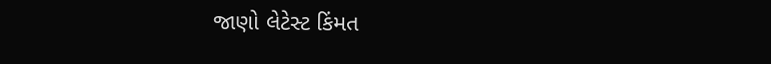જાણો લેટેસ્ટ કિંમત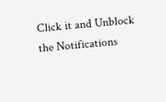Click it and Unblock the Notifications